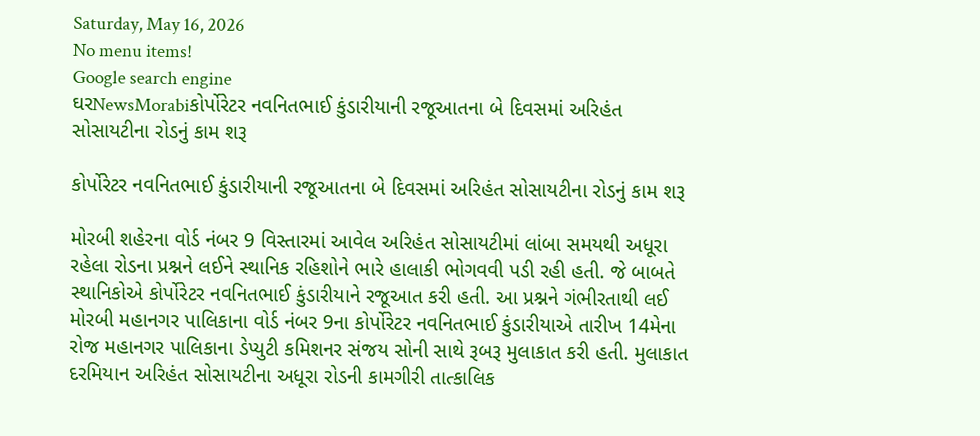Saturday, May 16, 2026
No menu items!
Google search engine
ઘરNewsMorabiકોર્પોરેટર નવનિતભાઈ કુંડારીયાની રજૂઆતના બે દિવસમાં અરિહંત સોસાયટીના રોડનું કામ શરૂ

કોર્પોરેટર નવનિતભાઈ કુંડારીયાની રજૂઆતના બે દિવસમાં અરિહંત સોસાયટીના રોડનું કામ શરૂ

મોરબી શહેરના વોર્ડ નંબર 9 વિસ્તારમાં આવેલ અરિહંત સોસાયટીમાં લાંબા સમયથી અધૂરા રહેલા રોડના પ્રશ્નને લઈને સ્થાનિક રહિશોને ભારે હાલાકી ભોગવવી પડી રહી હતી. જે બાબતે સ્થાનિકોએ કોર્પોરેટર નવનિતભાઈ કુંડારીયાને રજૂઆત કરી હતી. આ પ્રશ્નને ગંભીરતાથી લઈ મોરબી મહાનગર પાલિકાના વોર્ડ નંબર 9ના કોર્પોરેટર નવનિતભાઈ કુંડારીયાએ તારીખ 14મેના રોજ મહાનગર પાલિકાના ડેપ્યુટી કમિશનર સંજય સોની સાથે રૂબરૂ મુલાકાત કરી હતી. મુલાકાત દરમિયાન અરિહંત સોસાયટીના અધૂરા રોડની કામગીરી તાત્કાલિક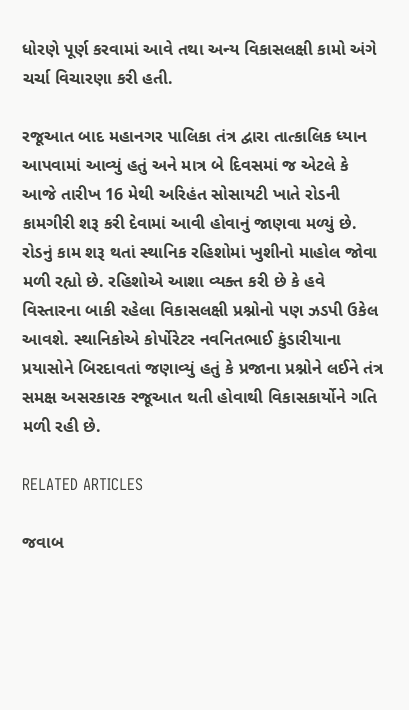ધોરણે પૂર્ણ કરવામાં આવે તથા અન્ય વિકાસલક્ષી કામો અંગે ચર્ચા વિચારણા કરી હતી.

રજૂઆત બાદ મહાનગર પાલિકા તંત્ર દ્વારા તાત્કાલિક ધ્યાન આપવામાં આવ્યું હતું અને માત્ર બે દિવસમાં જ એટલે કે આજે તારીખ 16 મેથી અરિહંત સોસાયટી ખાતે રોડની કામગીરી શરૂ કરી દેવામાં આવી હોવાનું જાણવા મળ્યું છે. રોડનું કામ શરૂ થતાં સ્થાનિક રહિશોમાં ખુશીનો માહોલ જોવા મળી રહ્યો છે. રહિશોએ આશા વ્યક્ત કરી છે કે હવે વિસ્તારના બાકી રહેલા વિકાસલક્ષી પ્રશ્નોનો પણ ઝડપી ઉકેલ આવશે. સ્થાનિકોએ કોર્પોરેટર નવનિતભાઈ કુંડારીયાના પ્રયાસોને બિરદાવતાં જણાવ્યું હતું કે પ્રજાના પ્રશ્નોને લઈને તંત્ર સમક્ષ અસરકારક રજૂઆત થતી હોવાથી વિકાસકાર્યોને ગતિ મળી રહી છે.

RELATED ARTICLES

જવાબ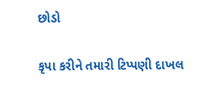છોડો

કૃપા કરીને તમારી ટિપ્પણી દાખલ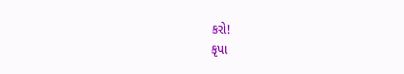કરો!
કૃપા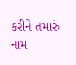કરીને તમારું નામ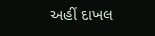અહીં દાખલ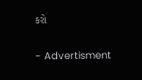કરો

- Advertisment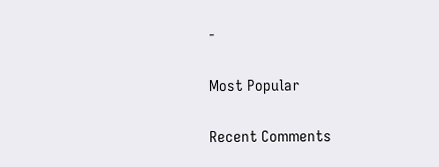-

Most Popular

Recent Comments